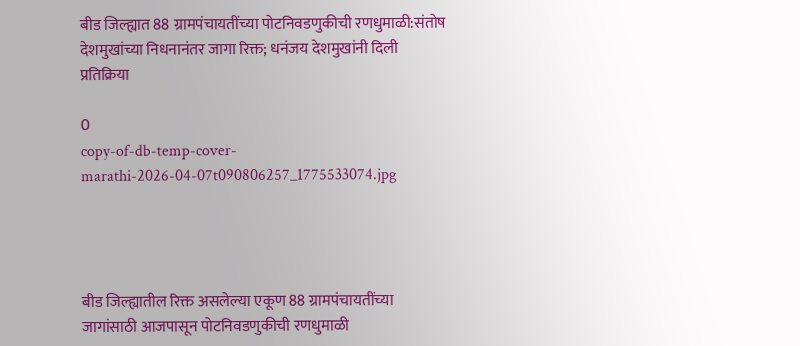बीड जिल्ह्यात 88 ग्रामपंचायतींच्या पोटनिवडणुकीची रणधुमाळी:संतोष देशमुखांच्या निधनानंतर जागा रिक्त; धनंजय देशमुखांनी दिली प्रतिक्रिया

0
copy-of-db-temp-cover-marathi-2026-04-07t090806257_1775533074.jpg




बीड जिल्ह्यातील रिक्त असलेल्या एकूण 88 ग्रामपंचायतींच्या जागांसाठी आजपासून पोटनिवडणुकीची रणधुमाळी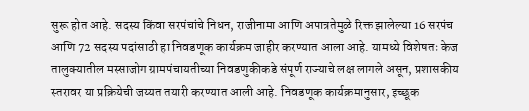सुरू होत आहे. सदस्य किंवा सरपंचांचे निधन, राजीनामा आणि अपात्रतेमुळे रिक्त झालेल्या 16 सरपंच आणि 72 सदस्य पदांसाठी हा निवडणूक कार्यक्रम जाहीर करण्यात आला आहे. यामध्ये विशेषतः केज तालुक्यातील मस्साजोग ग्रामपंचायतीच्या निवडणुकीकडे संपूर्ण राज्याचे लक्ष लागले असून, प्रशासकीय स्तरावर या प्रक्रियेची जय्यत तयारी करण्यात आली आहे. निवडणूक कार्यक्रमानुसार, इच्छूक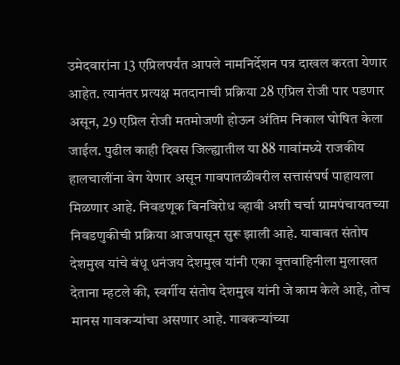उमेदवारांना 13 एप्रिलपर्यंत आपले नामनिर्देशन पत्र दाखल करता येणार आहेत. त्यानंतर प्रत्यक्ष मतदानाची प्रक्रिया 28 एप्रिल रोजी पार पडणार असून, 29 एप्रिल रोजी मतमोजणी होऊन अंतिम निकाल घोषित केला जाईल. पुढील काही दिवस जिल्ह्यातील या 88 गावांमध्ये राजकीय हालचालींना वेग येणार असून गावपातळीवरील सत्तासंघर्ष पाहायला मिळणार आहे. निवडणूक बिनविरोध व्हावी अशी चर्चा ग्रामपंचायतच्या निवडणुकीची प्रक्रिया आजपासून सुरू झाली आहे. याबाबत संतोष देशमुख यांचे बंधू धनंजय देशमुख यांनी एका वृत्तवाहिनीला मुलाखत देताना म्हटले की, स्वर्गीय संतोष देशमुख यांनी जे काम केले आहे, तोच मानस गावकऱ्यांचा असणार आहे. गावकऱ्यांच्या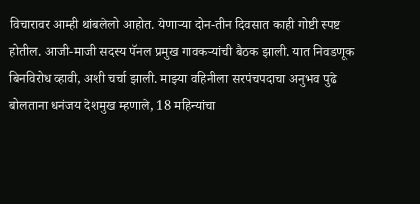विचारावर आम्ही थांबलेलो आहोत. येणाऱ्या दोन-तीन दिवसात काही गोष्टी स्पष्ट होतील. आजी-माजी सदस्य पॅनल प्रमुख गावकऱ्यांची बैठक झाली. यात निवडणूक बिनविरोध व्हावी, अशी चर्चा झाली. माझ्या वहिनीला सरपंचपदाचा अनुभव पुढे बोलताना धनंजय देशमुख म्हणाले, 18 महिन्यांचा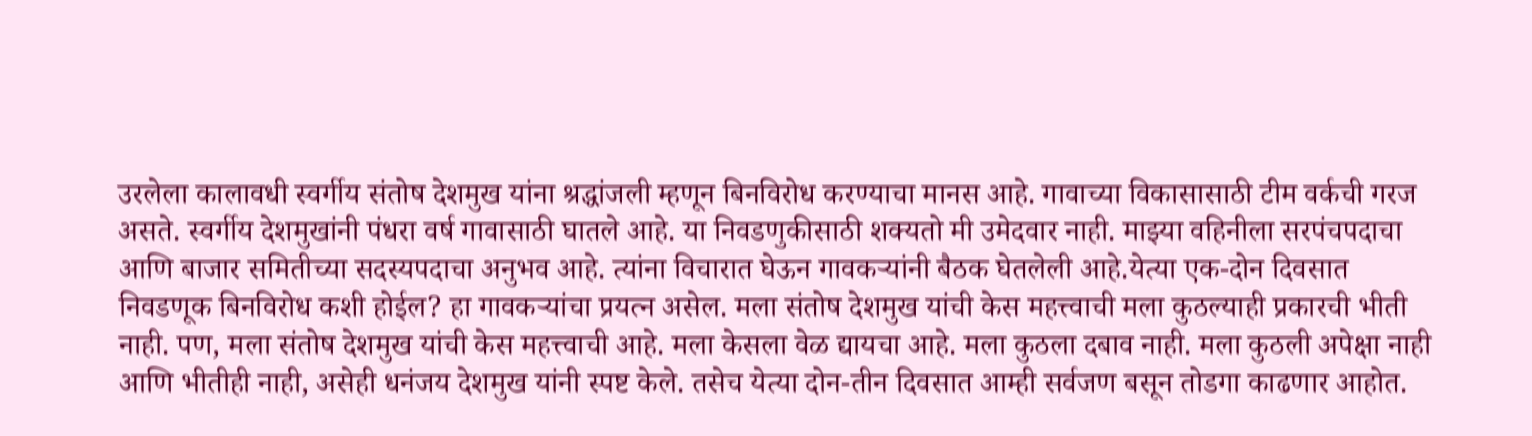उरलेला कालावधी स्वर्गीय संतोष देशमुख यांना श्रद्धांजली म्हणून बिनविरोध करण्याचा मानस आहे. गावाच्या विकासासाठी टीम वर्कची गरज असते. स्वर्गीय देशमुखांनी पंधरा वर्ष गावासाठी घातले आहे. या निवडणुकीसाठी शक्यतो मी उमेदवार नाही. माझ्या वहिनीला सरपंचपदाचा आणि बाजार समितीच्या सदस्यपदाचा अनुभव आहे. त्यांना विचारात घेऊन गावकऱ्यांनी बैठक घेतलेली आहे.येत्या एक-दोन दिवसात निवडणूक बिनविरोध कशी होईल? हा गावकऱ्यांचा प्रयत्न असेल. मला संतोष देशमुख यांची केस महत्त्वाची मला कुठल्याही प्रकारची भीती नाही. पण, मला संतोष देशमुख यांची केस महत्त्वाची आहे. मला केसला वेळ द्यायचा आहे. मला कुठला दबाव नाही. मला कुठली अपेक्षा नाही आणि भीतीही नाही, असेही धनंजय देशमुख यांनी स्पष्ट केले. तसेच येत्या दोन-तीन दिवसात आम्ही सर्वजण बसून तोडगा काढणार आहोत.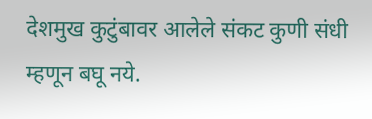देशमुख कुटुंबावर आलेले संकट कुणी संधी म्हणून बघू नये.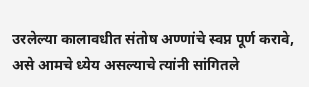उरलेल्या कालावधीत संतोष अण्णांचे स्वप्न पूर्ण करावे, असे आमचे ध्येय असल्याचे त्यांनी सांगितले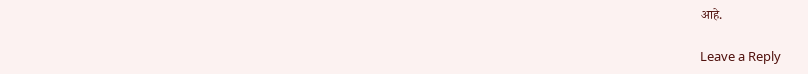आहे.

Leave a Reply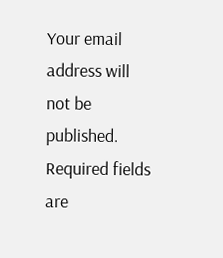Your email address will not be published. Required fields are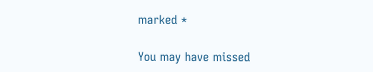marked *

You may have missed